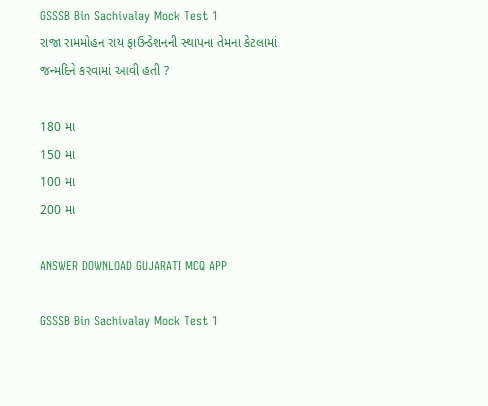GSSSB Bin Sachivalay Mock Test 1
રાજા રામમોહન રાય ફાઉન્ડેશનની સ્થાપના તેમના કેટલામાં જન્મદિને કરવામાં આવી હતી ?

180 મા
150 મા
100 મા
200 મા

ANSWER DOWNLOAD GUJARATI MCQ APP

GSSSB Bin Sachivalay Mock Test 1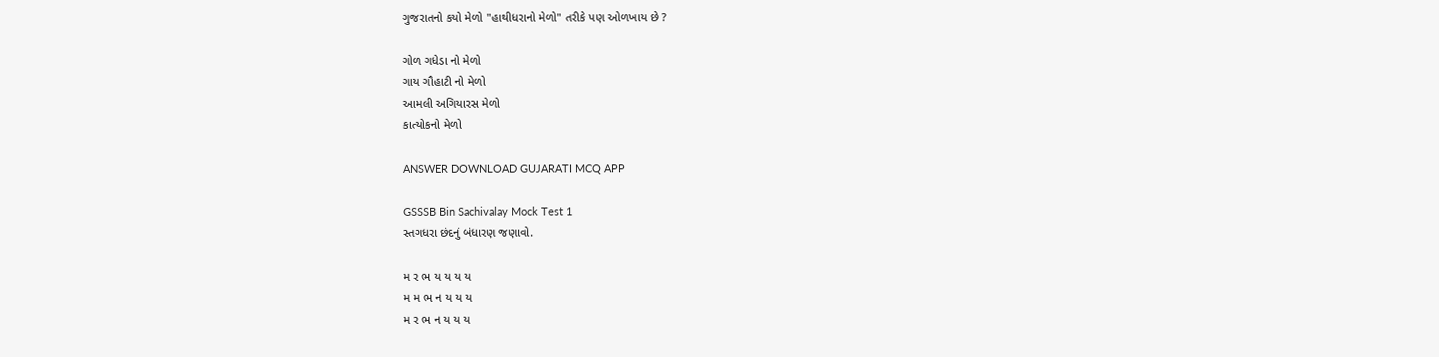ગુજરાતનો કયો મેળો "હાથીધરાનો મેળો" તરીકે પણ ઓળખાય છે ?

ગોળ ગધેડા નો મેળો
ગાય ગૌહાટી નો મેળો
આમલી અગિયારસ મેળો
કાત્યોકનો મેળો

ANSWER DOWNLOAD GUJARATI MCQ APP

GSSSB Bin Sachivalay Mock Test 1
સ્તગધરા છંદનું બંધારણ જણાવો.

મ ર ભ ય ય ય ય
મ મ ભ ન ય ય ય
મ ર ભ ન ય ય ય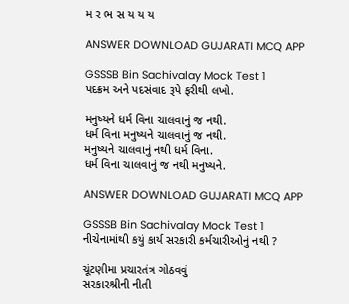મ ર ભ સ ય ય ય

ANSWER DOWNLOAD GUJARATI MCQ APP

GSSSB Bin Sachivalay Mock Test 1
પદક્રમ અને પદસંવાદ રૂપે ફરીથી લખો.

મનુષ્યને ધર્મ વિના ચાલવાનું જ નથી.
ધર્મ વિના મનુષ્યને ચાલવાનું જ નથી.
મનુષ્યને ચાલવાનું નથી ધર્મ વિના.
ધર્મ વિના ચાલવાનું જ નથી મનુષ્યને.

ANSWER DOWNLOAD GUJARATI MCQ APP

GSSSB Bin Sachivalay Mock Test 1
નીચેનામાંથી કયું કાર્ય સરકારી કર્મચારીઓનું નથી ?

ચૂંટણીમા પ્રચારતંત્ર ગોઠવવું
સરકારશ્રીની નીતી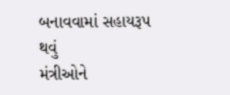બનાવવામાં સહાયરૂપ થવું
મંત્રીઓને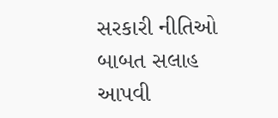સરકારી નીતિઓ બાબત સલાહ આપવી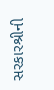સરકારશ્રીની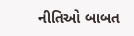નીતિઓ બાબત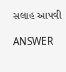સલાહ આપવી

ANSWER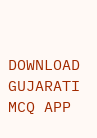DOWNLOAD GUJARATI MCQ APP